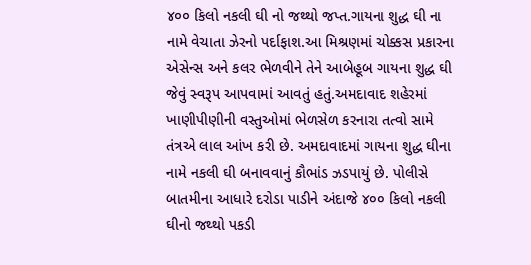૪૦૦ કિલો નકલી ઘી નો જથ્થો જપ્ત.ગાયના શુદ્ધ ઘી ના નામે વેચાતા ઝેરનો પર્દાફાશ.આ મિશ્રણમાં ચોક્કસ પ્રકારના એસેન્સ અને કલર ભેળવીને તેને આબેહૂબ ગાયના શુદ્ધ ઘી જેવું સ્વરૂપ આપવામાં આવતું હતું.અમદાવાદ શહેરમાં ખાણીપીણીની વસ્તુઓમાં ભેળસેળ કરનારા તત્વો સામે તંત્રએ લાલ આંખ કરી છે. અમદાવાદમાં ગાયના શુદ્ધ ઘીના નામે નકલી ઘી બનાવવાનું કૌભાંડ ઝડપાયું છે. પોલીસે બાતમીના આધારે દરોડા પાડીને અંદાજે ૪૦૦ કિલો નકલી ઘીનો જથ્થો પકડી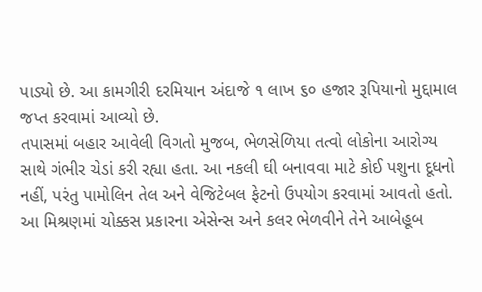પાડ્યો છે. આ કામગીરી દરમિયાન અંદાજે ૧ લાખ ૬૦ હજાર રૂપિયાનો મુદ્દામાલ જપ્ત કરવામાં આવ્યો છે.
તપાસમાં બહાર આવેલી વિગતો મુજબ, ભેળસેળિયા તત્વો લોકોના આરોગ્ય સાથે ગંભીર ચેડાં કરી રહ્યા હતા. આ નકલી ઘી બનાવવા માટે કોઈ પશુના દૂધનો નહીં, પરંતુ પામોલિન તેલ અને વેજિટેબલ ફેટનો ઉપયોગ કરવામાં આવતો હતો. આ મિશ્રણમાં ચોક્કસ પ્રકારના એસેન્સ અને કલર ભેળવીને તેને આબેહૂબ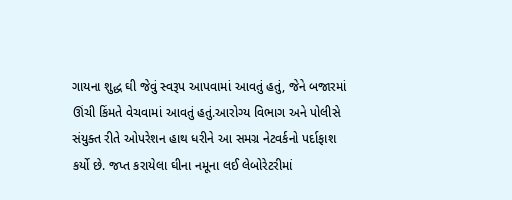ગાયના શુદ્ધ ઘી જેવું સ્વરૂપ આપવામાં આવતું હતું, જેને બજારમાં ઊંચી કિંમતે વેચવામાં આવતું હતું.આરોગ્ય વિભાગ અને પોલીસે સંયુક્ત રીતે ઓપરેશન હાથ ધરીને આ સમગ્ર નેટવર્કનો પર્દાફાશ કર્યો છે. જપ્ત કરાયેલા ઘીના નમૂના લઈ લેબોરેટરીમાં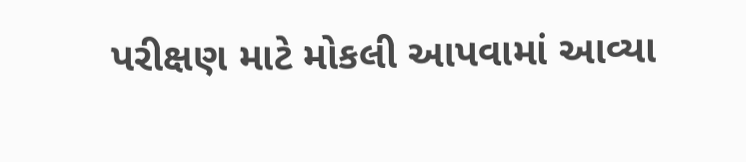પરીક્ષણ માટે મોકલી આપવામાં આવ્યા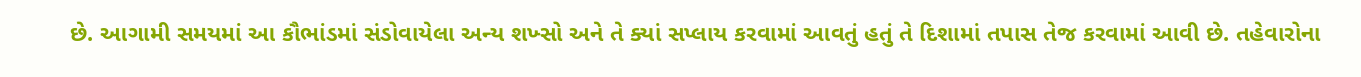છે. આગામી સમયમાં આ કૌભાંડમાં સંડોવાયેલા અન્ય શખ્સો અને તે ક્યાં સપ્લાય કરવામાં આવતું હતું તે દિશામાં તપાસ તેજ કરવામાં આવી છે. તહેવારોના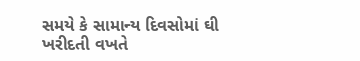સમયે કે સામાન્ય દિવસોમાં ઘી ખરીદતી વખતે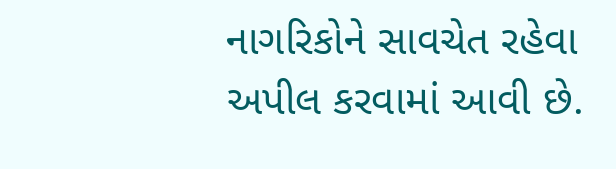નાગરિકોને સાવચેત રહેવા અપીલ કરવામાં આવી છે.